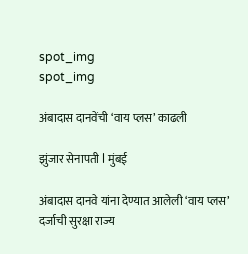spot_img
spot_img

अंबादास दानवेंची ‘वाय प्लस’ काढली

झुंजार सेनापती l मुंबई

अंबादास दानवे यांना देण्यात आलेली ‘वाय प्लस’ दर्जाची सुरक्षा राज्य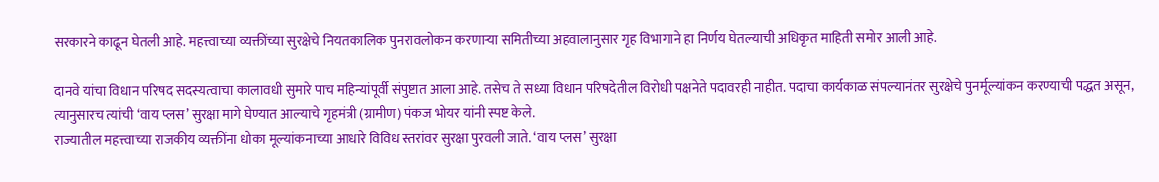सरकारने काढून घेतली आहे. महत्त्वाच्या व्यक्तींच्या सुरक्षेचे नियतकालिक पुनरावलोकन करणाऱ्या समितीच्या अहवालानुसार गृह विभागाने हा निर्णय घेतल्याची अधिकृत माहिती समोर आली आहे.

दानवे यांचा विधान परिषद सदस्यत्वाचा कालावधी सुमारे पाच महिन्यांपूर्वी संपुष्टात आला आहे. तसेच ते सध्या विधान परिषदेतील विरोधी पक्षनेते पदावरही नाहीत. पदाचा कार्यकाळ संपल्यानंतर सुरक्षेचे पुनर्मूल्यांकन करण्याची पद्धत असून, त्यानुसारच त्यांची ‘वाय प्लस’ सुरक्षा मागे घेण्यात आल्याचे गृहमंत्री (ग्रामीण) पंकज भोयर यांनी स्पष्ट केले.
राज्यातील महत्त्वाच्या राजकीय व्यक्तींना धोका मूल्यांकनाच्या आधारे विविध स्तरांवर सुरक्षा पुरवली जाते. ‘वाय प्लस’ सुरक्षा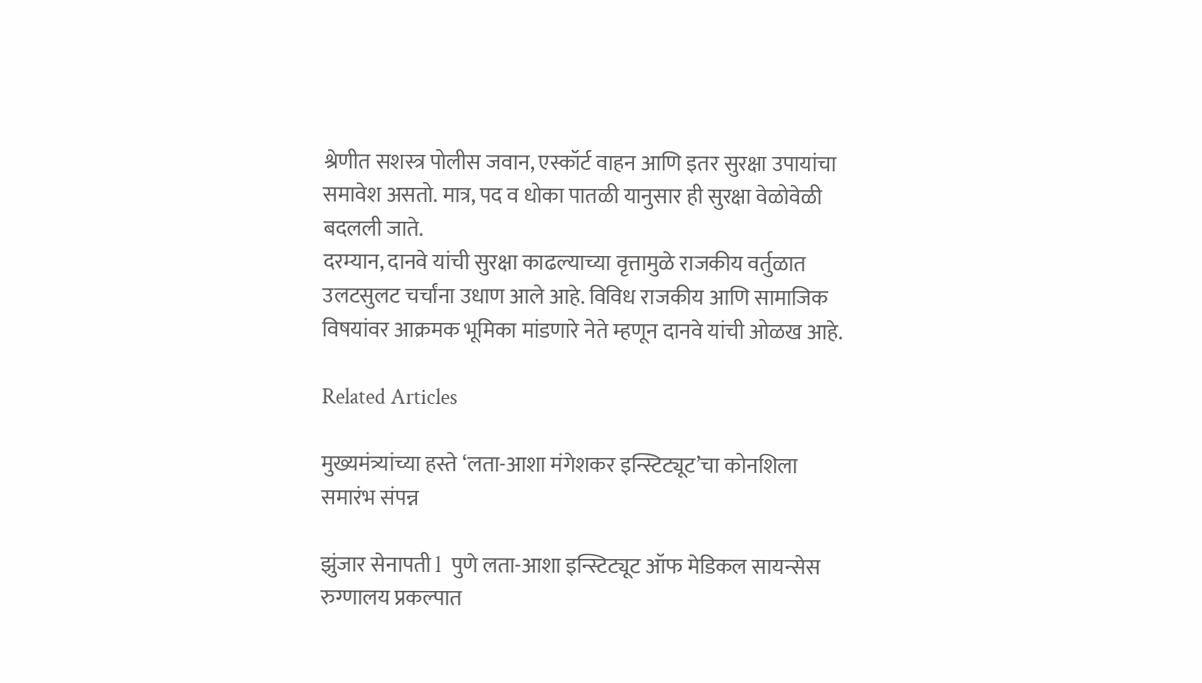श्रेणीत सशस्त्र पोलीस जवान, एस्कॉर्ट वाहन आणि इतर सुरक्षा उपायांचा समावेश असतो. मात्र, पद व धोका पातळी यानुसार ही सुरक्षा वेळोवेळी बदलली जाते.
दरम्यान, दानवे यांची सुरक्षा काढल्याच्या वृत्तामुळे राजकीय वर्तुळात उलटसुलट चर्चांना उधाण आले आहे. विविध राजकीय आणि सामाजिक विषयांवर आक्रमक भूमिका मांडणारे नेते म्हणून दानवे यांची ओळख आहे.

Related Articles

मुख्यमंत्र्यांच्या हस्ते ‘लता-आशा मंगेशकर इन्स्टिट्यूट’चा कोनशिला समारंभ संपन्न

झुंजार सेनापती l  पुणे लता-आशा इन्स्टिट्यूट ऑफ मेडिकल सायन्सेस रुग्णालय प्रकल्पात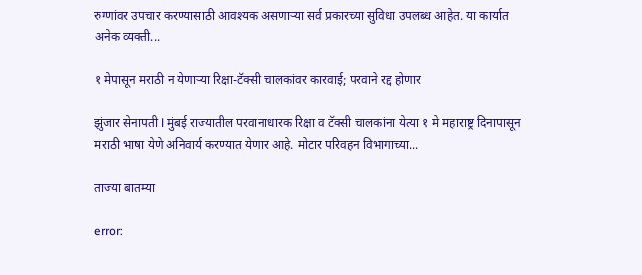रुग्णांवर उपचार करण्यासाठी आवश्यक असणाऱ्या सर्व प्रकारच्या सुविधा उपलब्ध आहेत. या कार्यात अनेक व्यक्ती...

१ मेपासून मराठी न येणाऱ्या रिक्षा-टॅक्सी चालकांवर कारवाई; परवाने रद्द होणार

झुंजार सेनापती l मुंबई राज्यातील परवानाधारक रिक्षा व टॅक्सी चालकांना येत्या १ मे महाराष्ट्र दिनापासून मराठी भाषा येणे अनिवार्य करण्यात येणार आहे. मोटार परिवहन विभागाच्या...

ताज्या बातम्या

error: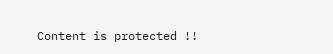Content is protected !!